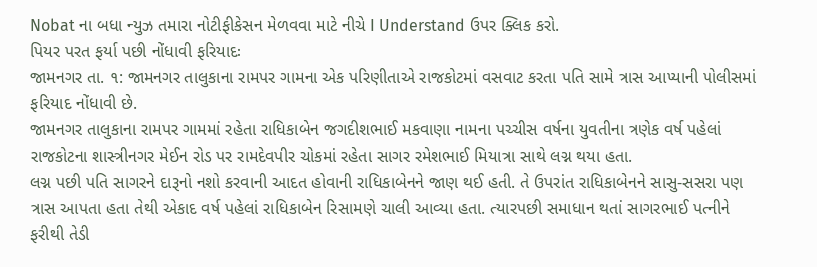Nobat ના બધા ન્યુઝ તમારા નોટીફીકેસન મેળવવા માટે નીચે I Understand ઉપર ક્લિક કરો.
પિયર પરત ફર્યા પછી નોંધાવી ફરિયાદઃ
જામનગર તા. ૧: જામનગર તાલુકાના રામપર ગામના એક પરિણીતાએ રાજકોટમાં વસવાટ કરતા પતિ સામે ત્રાસ આપ્યાની પોલીસમાં ફરિયાદ નોંધાવી છે.
જામનગર તાલુકાના રામપર ગામમાં રહેતા રાધિકાબેન જગદીશભાઈ મકવાણા નામના પચ્ચીસ વર્ષના યુવતીના ત્રણેક વર્ષ પહેલાં રાજકોટના શાસ્ત્રીનગર મેઈન રોડ પર રામદેવપીર ચોકમાં રહેતા સાગર રમેશભાઈ મિયાત્રા સાથે લગ્ન થયા હતા.
લગ્ન પછી પતિ સાગરને દારૂનો નશો કરવાની આદત હોવાની રાધિકાબેનને જાણ થઈ હતી. તે ઉપરાંત રાધિકાબેનને સાસુ-સસરા પણ ત્રાસ આપતા હતા તેથી એકાદ વર્ષ પહેલાં રાધિકાબેન રિસામણે ચાલી આવ્યા હતા. ત્યારપછી સમાધાન થતાં સાગરભાઈ પત્નીને ફરીથી તેડી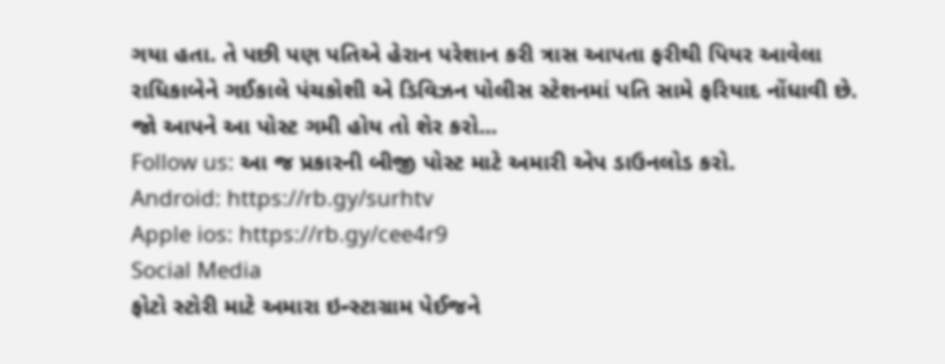ગયા હતા. તે પછી પણ પતિએ હેરાન પરેશાન કરી ત્રાસ આપતા ફરીથી પિયર આવેલા રાધિકાબેને ગઈકાલે પંચકોશી એ ડિવિઝન પોલીસ સ્ટેશનમાં પતિ સામે ફરિયાદ નોંધાવી છે.
જો આપને આ પોસ્ટ ગમી હોય તો શેર કરો...
Follow us: આ જ પ્રકારની બીજી પોસ્ટ માટે અમારી એપ ડાઉનલોડ કરો.
Android: https://rb.gy/surhtv
Apple ios: https://rb.gy/cee4r9
Social Media
ફોટો સ્ટોરી માટે અમારા ઇન્સ્ટાગ્રામ પેઈજને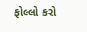ફોલ્લો કરો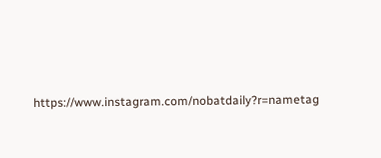https://www.instagram.com/nobatdaily?r=nametag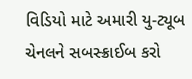વિડિયો માટે અમારી યુ-ટ્યૂબ ચેનલને સબસ્ક્રાઈબ કરો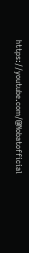https://youtube.com/@Nobatofficial